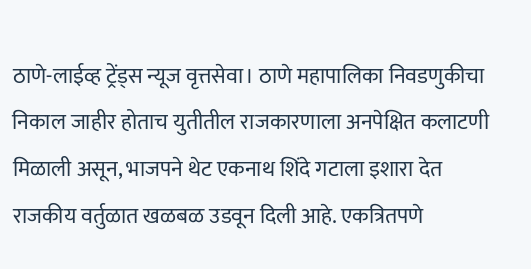ठाणे-लाईव्ह ट्रेंड्स न्यूज वृत्तसेवा। ठाणे महापालिका निवडणुकीचा निकाल जाहीर होताच युतीतील राजकारणाला अनपेक्षित कलाटणी मिळाली असून, भाजपने थेट एकनाथ शिंदे गटाला इशारा देत राजकीय वर्तुळात खळबळ उडवून दिली आहे. एकत्रितपणे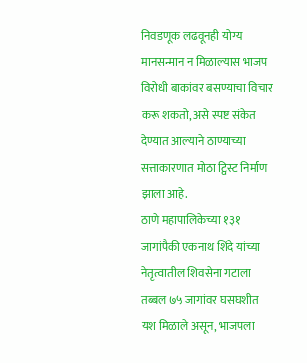निवडणूक लढवूनही योग्य मानसन्मान न मिळाल्यास भाजप विरोधी बाकांवर बसण्याचा विचार करू शकतो, असे स्पष्ट संकेत देण्यात आल्याने ठाण्याच्या सत्ताकारणात मोठा ट्विस्ट निर्माण झाला आहे.
ठाणे महापालिकेच्या १३१ जागांपैकी एकनाथ शिंदे यांच्या नेतृत्वातील शिवसेना गटाला तब्बल ७५ जागांवर घसघशीत यश मिळाले असून, भाजपला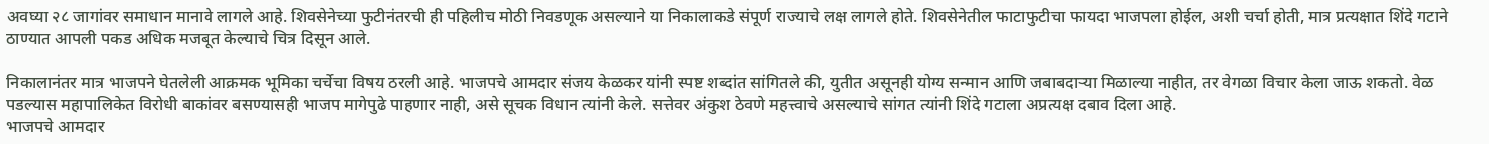अवघ्या २८ जागांवर समाधान मानावे लागले आहे. शिवसेनेच्या फुटीनंतरची ही पहिलीच मोठी निवडणूक असल्याने या निकालाकडे संपूर्ण राज्याचे लक्ष लागले होते. शिवसेनेतील फाटाफुटीचा फायदा भाजपला होईल, अशी चर्चा होती, मात्र प्रत्यक्षात शिंदे गटाने ठाण्यात आपली पकड अधिक मजबूत केल्याचे चित्र दिसून आले.

निकालानंतर मात्र भाजपने घेतलेली आक्रमक भूमिका चर्चेचा विषय ठरली आहे. भाजपचे आमदार संजय केळकर यांनी स्पष्ट शब्दांत सांगितले की, युतीत असूनही योग्य सन्मान आणि जबाबदाऱ्या मिळाल्या नाहीत, तर वेगळा विचार केला जाऊ शकतो. वेळ पडल्यास महापालिकेत विरोधी बाकांवर बसण्यासही भाजप मागेपुढे पाहणार नाही, असे सूचक विधान त्यांनी केले. सत्तेवर अंकुश ठेवणे महत्त्वाचे असल्याचे सांगत त्यांनी शिंदे गटाला अप्रत्यक्ष दबाव दिला आहे.
भाजपचे आमदार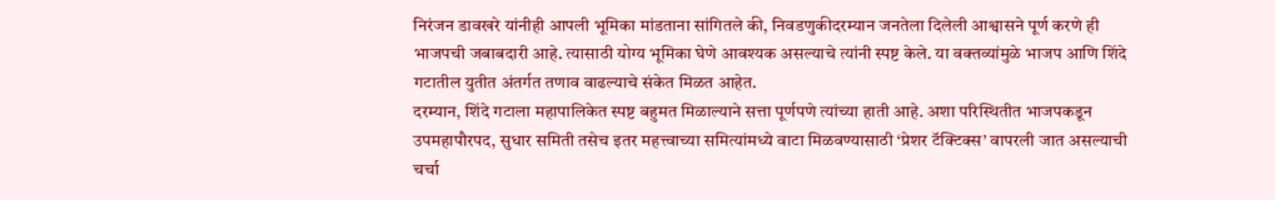निरंजन डावखरे यांनीही आपली भूमिका मांडताना सांगितले की, निवडणुकीदरम्यान जनतेला दिलेली आश्वासने पूर्ण करणे ही भाजपची जबाबदारी आहे. त्यासाठी योग्य भूमिका घेणे आवश्यक असल्याचे त्यांनी स्पष्ट केले. या वक्तव्यांमुळे भाजप आणि शिंदे गटातील युतीत अंतर्गत तणाव वाढल्याचे संकेत मिळत आहेत.
दरम्यान, शिंदे गटाला महापालिकेत स्पष्ट बहुमत मिळाल्याने सत्ता पूर्णपणे त्यांच्या हाती आहे. अशा परिस्थितीत भाजपकडून उपमहापौरपद, सुधार समिती तसेच इतर महत्त्वाच्या समित्यांमध्ये वाटा मिळवण्यासाठी ‘प्रेशर टॅक्टिक्स’ वापरली जात असल्याची चर्चा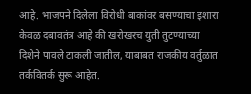आहे. भाजपने दिलेला विरोधी बाकांवर बसण्याचा इशारा केवळ दबावतंत्र आहे की खरोखरच युती तुटण्याच्या दिशेने पावले टाकली जातील, याबाबत राजकीय वर्तुळात तर्कवितर्क सुरू आहेत.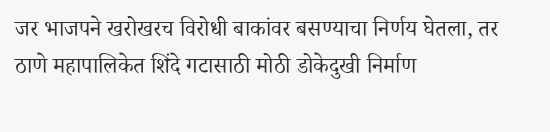जर भाजपने खरोखरच विरोधी बाकांवर बसण्याचा निर्णय घेतला, तर ठाणे महापालिकेत शिंदे गटासाठी मोठी डोकेदुखी निर्माण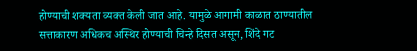होण्याची शक्यता व्यक्त केली जात आहे. यामुळे आगामी काळात ठाण्यातील सत्ताकारण अधिकच अस्थिर होण्याची चिन्हे दिसत असून, शिंदे गट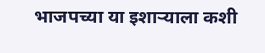भाजपच्या या इशाऱ्याला कशी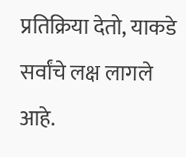प्रतिक्रिया देतो, याकडे सर्वांचे लक्ष लागले आहे.